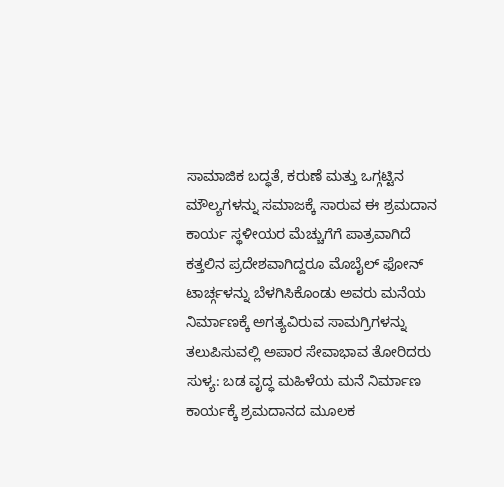ಸಾಮಾಜಿಕ ಬದ್ಧತೆ, ಕರುಣೆ ಮತ್ತು ಒಗ್ಗಟ್ಟಿನ ಮೌಲ್ಯಗಳನ್ನು ಸಮಾಜಕ್ಕೆ ಸಾರುವ ಈ ಶ್ರಮದಾನ ಕಾರ್ಯ ಸ್ಥಳೀಯರ ಮೆಚ್ಚುಗೆಗೆ ಪಾತ್ರವಾಗಿದೆ
ಕತ್ತಲಿನ ಪ್ರದೇಶವಾಗಿದ್ದರೂ ಮೊಬೈಲ್ ಫೋನ್ ಟಾರ್ಚ್ಗಳನ್ನು ಬೆಳಗಿಸಿಕೊಂಡು ಅವರು ಮನೆಯ ನಿರ್ಮಾಣಕ್ಕೆ ಅಗತ್ಯವಿರುವ ಸಾಮಗ್ರಿಗಳನ್ನು ತಲುಪಿಸುವಲ್ಲಿ ಅಪಾರ ಸೇವಾಭಾವ ತೋರಿದರು
ಸುಳ್ಯ: ಬಡ ವೃದ್ಧ ಮಹಿಳೆಯ ಮನೆ ನಿರ್ಮಾಣ ಕಾರ್ಯಕ್ಕೆ ಶ್ರಮದಾನದ ಮೂಲಕ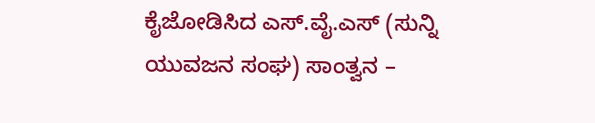ಕೈಜೋಡಿಸಿದ ಎಸ್.ವೈ.ಎಸ್ (ಸುನ್ನಿ ಯುವಜನ ಸಂಘ) ಸಾಂತ್ವನ –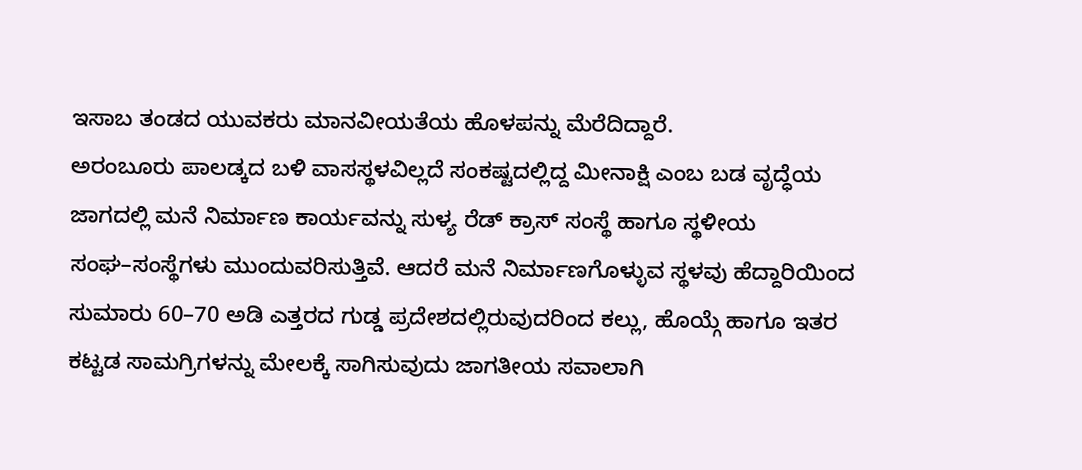ಇಸಾಬ ತಂಡದ ಯುವಕರು ಮಾನವೀಯತೆಯ ಹೊಳಪನ್ನು ಮೆರೆದಿದ್ದಾರೆ.
ಅರಂಬೂರು ಪಾಲಡ್ಕದ ಬಳಿ ವಾಸಸ್ಥಳವಿಲ್ಲದೆ ಸಂಕಷ್ಟದಲ್ಲಿದ್ದ ಮೀನಾಕ್ಷಿ ಎಂಬ ಬಡ ವೃದ್ಧೆಯ ಜಾಗದಲ್ಲಿ ಮನೆ ನಿರ್ಮಾಣ ಕಾರ್ಯವನ್ನು ಸುಳ್ಯ ರೆಡ್ ಕ್ರಾಸ್ ಸಂಸ್ಥೆ ಹಾಗೂ ಸ್ಥಳೀಯ ಸಂಘ–ಸಂಸ್ಥೆಗಳು ಮುಂದುವರಿಸುತ್ತಿವೆ. ಆದರೆ ಮನೆ ನಿರ್ಮಾಣಗೊಳ್ಳುವ ಸ್ಥಳವು ಹೆದ್ದಾರಿಯಿಂದ ಸುಮಾರು 60–70 ಅಡಿ ಎತ್ತರದ ಗುಡ್ಡ ಪ್ರದೇಶದಲ್ಲಿರುವುದರಿಂದ ಕಲ್ಲು, ಹೊಯ್ಗೆ ಹಾಗೂ ಇತರ ಕಟ್ಟಡ ಸಾಮಗ್ರಿಗಳನ್ನು ಮೇಲಕ್ಕೆ ಸಾಗಿಸುವುದು ಜಾಗತೀಯ ಸವಾಲಾಗಿ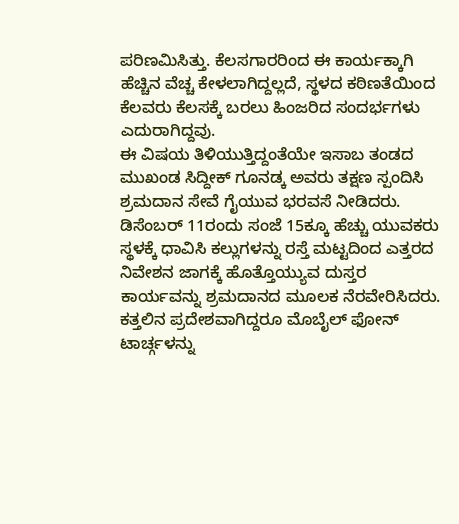ಪರಿಣಮಿಸಿತ್ತು. ಕೆಲಸಗಾರರಿಂದ ಈ ಕಾರ್ಯಕ್ಕಾಗಿ ಹೆಚ್ಚಿನ ವೆಚ್ಚ ಕೇಳಲಾಗಿದ್ದಲ್ಲದೆ, ಸ್ಥಳದ ಕಠಿಣತೆಯಿಂದ ಕೆಲವರು ಕೆಲಸಕ್ಕೆ ಬರಲು ಹಿಂಜರಿದ ಸಂದರ್ಭಗಳು ಎದುರಾಗಿದ್ದವು.
ಈ ವಿಷಯ ತಿಳಿಯುತ್ತಿದ್ದಂತೆಯೇ ಇಸಾಬ ತಂಡದ ಮುಖಂಡ ಸಿದ್ದೀಕ್ ಗೂನಡ್ಕ ಅವರು ತಕ್ಷಣ ಸ್ಪಂದಿಸಿ ಶ್ರಮದಾನ ಸೇವೆ ಗೈಯುವ ಭರವಸೆ ನೀಡಿದರು. ಡಿಸೆಂಬರ್ 11ರಂದು ಸಂಜೆ 15ಕ್ಕೂ ಹೆಚ್ಚು ಯುವಕರು ಸ್ಥಳಕ್ಕೆ ಧಾವಿಸಿ ಕಲ್ಲುಗಳನ್ನು ರಸ್ತೆ ಮಟ್ಟದಿಂದ ಎತ್ತರದ ನಿವೇಶನ ಜಾಗಕ್ಕೆ ಹೊತ್ತೊಯ್ಯುವ ದುಸ್ತರ ಕಾರ್ಯವನ್ನು ಶ್ರಮದಾನದ ಮೂಲಕ ನೆರವೇರಿಸಿದರು. ಕತ್ತಲಿನ ಪ್ರದೇಶವಾಗಿದ್ದರೂ ಮೊಬೈಲ್ ಫೋನ್ ಟಾರ್ಚ್ಗಳನ್ನು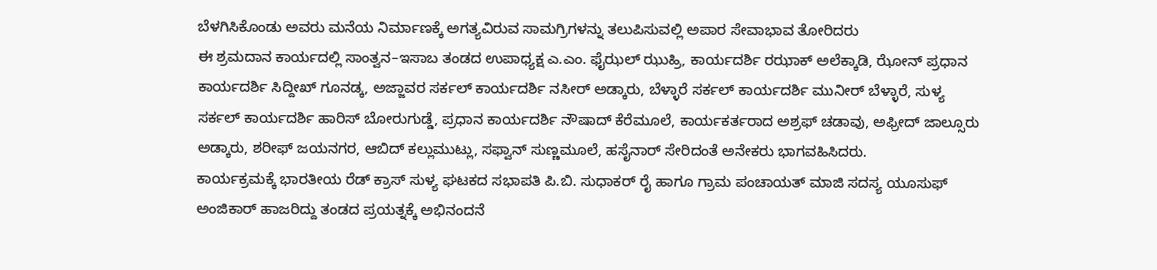ಬೆಳಗಿಸಿಕೊಂಡು ಅವರು ಮನೆಯ ನಿರ್ಮಾಣಕ್ಕೆ ಅಗತ್ಯವಿರುವ ಸಾಮಗ್ರಿಗಳನ್ನು ತಲುಪಿಸುವಲ್ಲಿ ಅಪಾರ ಸೇವಾಭಾವ ತೋರಿದರು
ಈ ಶ್ರಮದಾನ ಕಾರ್ಯದಲ್ಲಿ ಸಾಂತ್ವನ–ಇಸಾಬ ತಂಡದ ಉಪಾಧ್ಯಕ್ಷ ಎ.ಎಂ. ಫೈಝಲ್ ಝುಹ್ರಿ, ಕಾರ್ಯದರ್ಶಿ ರಝಾಕ್ ಅಲೆಕ್ಕಾಡಿ, ಝೋನ್ ಪ್ರಧಾನ ಕಾರ್ಯದರ್ಶಿ ಸಿದ್ದೀಖ್ ಗೂನಡ್ಕ, ಅಜ್ಜಾವರ ಸರ್ಕಲ್ ಕಾರ್ಯದರ್ಶಿ ನಸೀರ್ ಅಡ್ಕಾರು, ಬೆಳ್ಳಾರೆ ಸರ್ಕಲ್ ಕಾರ್ಯದರ್ಶಿ ಮುನೀರ್ ಬೆಳ್ಳಾರೆ, ಸುಳ್ಯ ಸರ್ಕಲ್ ಕಾರ್ಯದರ್ಶಿ ಹಾರಿಸ್ ಬೋರುಗುಡ್ಡೆ, ಪ್ರಧಾನ ಕಾರ್ಯದರ್ಶಿ ನೌಷಾದ್ ಕೆರೆಮೂಲೆ, ಕಾರ್ಯಕರ್ತರಾದ ಅಶ್ರಫ್ ಚಡಾವು, ಅಫ್ರೀದ್ ಜಾಲ್ಸೂರು ಅಡ್ಕಾರು, ಶರೀಫ್ ಜಯನಗರ, ಆಬಿದ್ ಕಲ್ಲುಮುಟ್ಲು, ಸಫ್ವಾನ್ ಸುಣ್ಣಮೂಲೆ, ಹಸೈನಾರ್ ಸೇರಿದಂತೆ ಅನೇಕರು ಭಾಗವಹಿಸಿದರು.
ಕಾರ್ಯಕ್ರಮಕ್ಕೆ ಭಾರತೀಯ ರೆಡ್ ಕ್ರಾಸ್ ಸುಳ್ಯ ಘಟಕದ ಸಭಾಪತಿ ಪಿ.ಬಿ. ಸುಧಾಕರ್ ರೈ ಹಾಗೂ ಗ್ರಾಮ ಪಂಚಾಯತ್ ಮಾಜಿ ಸದಸ್ಯ ಯೂಸುಫ್ ಅಂಜಿಕಾರ್ ಹಾಜರಿದ್ದು ತಂಡದ ಪ್ರಯತ್ನಕ್ಕೆ ಅಭಿನಂದನೆ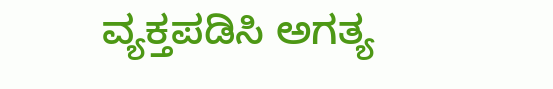ವ್ಯಕ್ತಪಡಿಸಿ ಅಗತ್ಯ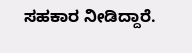ಸಹಕಾರ ನೀಡಿದ್ದಾರೆ.